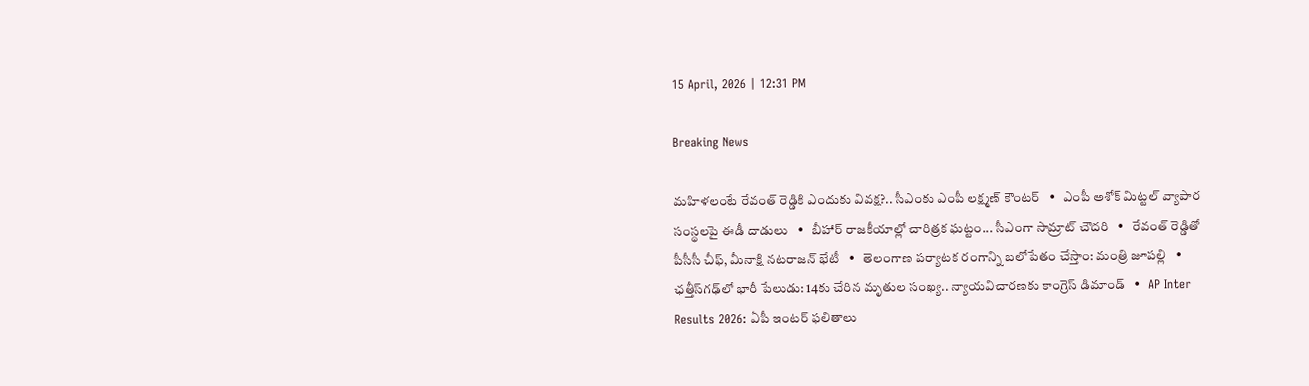15 April, 2026 | 12:31 PM

Breaking News

మహిళలంటే రేవంత్ రెడ్డికి ఎందుకు వివక్ష?.. సీఎంకు ఎంపీ లక్ష్మణ్ కౌంటర్   •   ఎంపీ అశోక్ మిట్టల్‌ వ్యాపార సంస్థలపై ఈడీ దాడులు   •   బీహార్ రాజకీయాల్లో చారిత్రక ఘట్టం... సీఎంగా సామ్రాట్‌ చౌదరి   •   రేవంత్‌ రెడ్డితో పీసీసీ చీఫ్, మీనాక్షి నటరాజన్ భేటీ   •   తెలంగాణ పర్యాటక రంగాన్ని బలోపేతం చేస్తాం: మంత్రి జూపల్లి   •   ఛత్తీస్‌గఢ్‌లో భారీ పేలుడు: 14కు చేరిన మృతుల సంఖ్య.. న్యాయవిచారణకు కాంగ్రెస్ డిమాండ్   •   AP Inter Results 2026: ఏపీ ఇంటర్ ఫలితాలు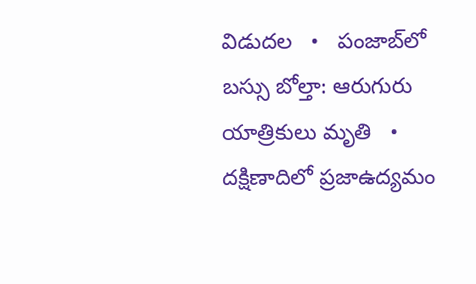విడుదల   •   పంజాబ్‌లో బస్సు బోల్తా: ఆరుగురు యాత్రికులు మృతి   •   దక్షిణాదిలో ప్రజాఉద్యమం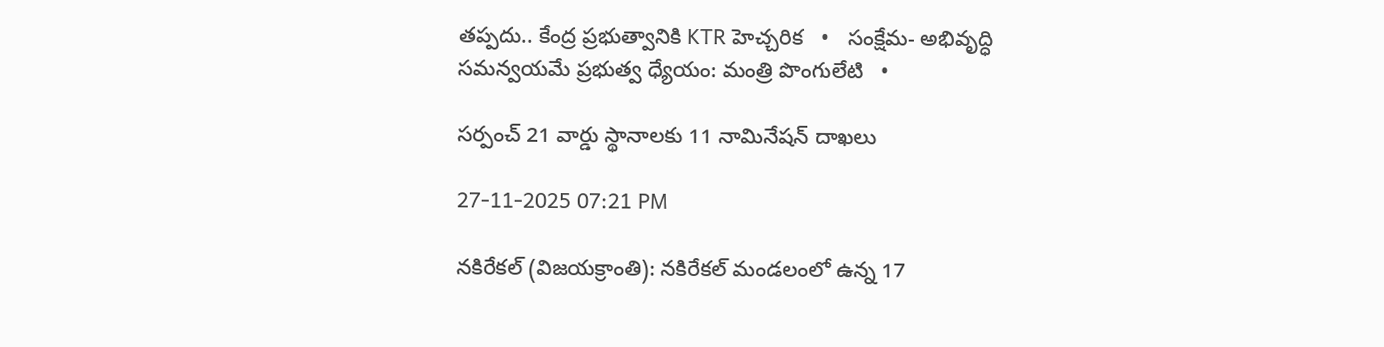తప్పదు.. కేంద్ర ప్రభుత్వానికి KTR హెచ్చరిక   •   సంక్షేమ- అభివృద్ధి సమన్వయమే ప్రభుత్వ ధ్యేయం: మంత్రి పొంగులేటి   •

సర్పంచ్ 21 వార్డు స్థానాలకు 11 నామినేషన్ దాఖలు

27-11-2025 07:21 PM

నకిరేకల్ (విజయక్రాంతి): నకిరేకల్ మండలంలో ఉన్న 17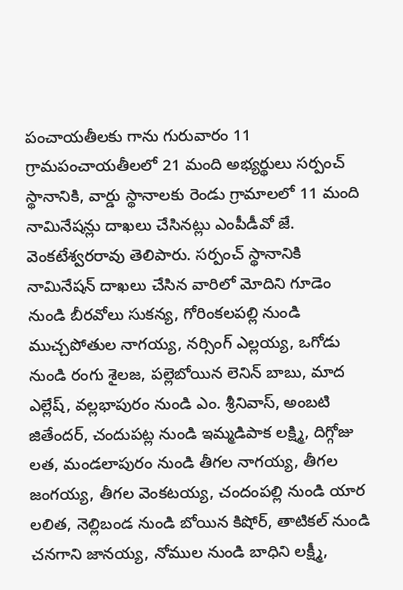పంచాయతీలకు గాను గురువారం 11 గ్రామపంచాయతీలలో 21 మంది అభ్యర్థులు సర్పంచ్ స్థానానికి, వార్డు స్థానాలకు రెండు గ్రామాలలో 11 మంది నామినేషన్లు దాఖలు చేసినట్లు ఎంపీడీవో జే. వెంకటేశ్వరరావు తెలిపారు. సర్పంచ్ స్థానానికి నామినేషన్ దాఖలు చేసిన వారిలో మోదిని గూడెం నుండి బీరవోలు సుకన్య, గోరింకలపల్లి నుండి ముచ్చపోతుల నాగయ్య, నర్సింగ్ ఎల్లయ్య, ఒగోడు నుండి రంగు శైలజ, పల్లెబోయిన లెనిన్ బాబు, మాద ఎల్లేష్, వల్లభాపురం నుండి ఎం. శ్రీనివాస్, అంబటి జితేందర్, చందుపట్ల నుండి ఇమ్మడిపాక లక్ష్మి, దిగ్గోజు లత, మండలాపురం నుండి తీగల నాగయ్య, తీగల జంగయ్య, తీగల వెంకటయ్య, చందంపల్లి నుండి యార లలిత, నెల్లిబండ నుండి బోయిన కిషోర్, తాటికల్ నుండి చనగాని జానయ్య, నోముల నుండి బాధిని లక్ష్మీ,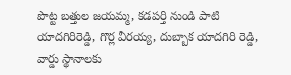పొట్ట బత్తుల జయమ్మ, కడపర్తి నుండి పాటి యాదగిరిరెడ్డి, గొర్ల వీరయ్య, దుబ్బాక యాదగిరి రెడ్డి, వార్డు స్థానాలకు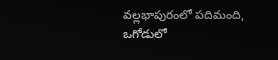వల్లభాపురంలో పదిమంది, ఒగోడులో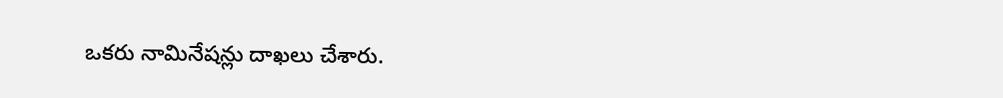ఒకరు నామినేషన్లు దాఖలు చేశారు.